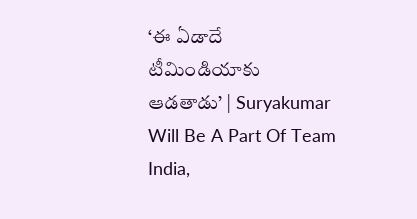‘ఈ ఏడాదే టీమిండియాకు ఆడతాడు’ | Suryakumar Will Be A Part Of Team India,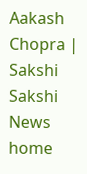Aakash Chopra | Sakshi
Sakshi News home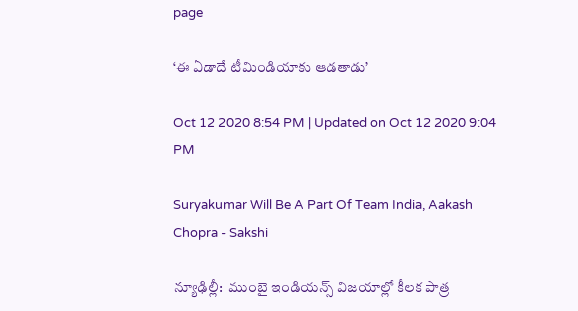page

‘ఈ ఏడాదే టీమిండియాకు ఆడతాడు’

Oct 12 2020 8:54 PM | Updated on Oct 12 2020 9:04 PM

Suryakumar Will Be A Part Of Team India, Aakash Chopra - Sakshi

న్యూఢిల్లీ:  ముంబై ఇండియన్స్‌ విజయాల్లో కీలక పాత్ర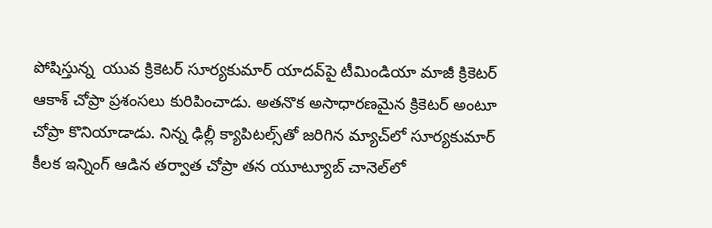పోషిస్తున్న  యువ క్రికెటర్‌ సూర్యకుమార్‌ యాదవ్‌పై టీమిండియా మాజీ క్రికెటర్‌ ఆకాశ్‌ చోప్రా ప్రశంసలు కురిపించాడు. అతనొక అసాధారణమైన క్రికెటర్‌ అంటూ చోప్రా కొనియాడాడు. నిన్న ఢిల్లీ క్యాపిటల్స్‌తో జరిగిన మ్యాచ్‌లో సూర్యకుమార్‌ కీలక ఇన్నింగ్‌ ఆడిన తర్వాత చోప్రా తన యూట్యూబ్‌ చానెల్‌లో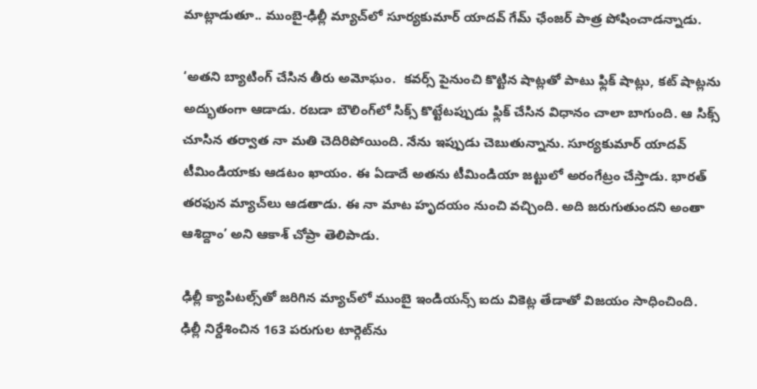మాట్లాడుతూ.. ముంబై-ఢిల్లీ మ్యాచ్‌లో సూర్యకుమార్‌ యాదవ్‌ గేమ్‌ ఛేంజర్‌ పాత్ర పోషించాడన్నాడు.

‘అతని బ్యాటింగ్‌ చేసిన తీరు అమోఘం.  కవర్స్‌ పైనుంచి కొట్టిన షాట్లతో పాటు ఫ్లిక్‌ షాట్లు, కట్‌ షాట్లను అద్భుతంగా ఆడాడు. రబడా బౌలింగ్‌లో సిక్స్‌ కొట్టేటప్పుడు ఫ్లిక్‌ చేసిన విధానం చాలా బాగుంది. ఆ సిక్స్‌ చూసిన తర్వాత నా మతి చెదిరిపోయింది. నేను ఇప్పుడు చెబుతున్నాను. సూర్యకుమార్‌ యాదవ్‌ టీమిండియాకు ఆడటం ఖాయం. ఈ ఏడాదే అతను టీమిండియా జట్టులో అరంగేట్రం చేస్తాడు. భారత్‌ తరఫున మ్యాచ్‌లు ఆడతాడు. ఈ నా మాట హృదయం నుంచి వచ్చింది. అది జరుగుతుందని అంతా ఆశిద్దాం’ అని ఆకాశ్‌ చోప్రా తెలిపాడు.

ఢిల్లీ క్యాపిటల్స్‌తో జరిగిన మ్యాచ్‌లో ముంబై ఇండియన్స్‌ ఐదు వికెట్ల తేడాతో విజయం సాధించింది. ఢిల్లీ నిర్దేశించిన 163 పరుగుల టార్గెట్‌ను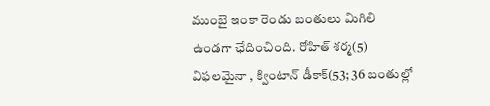ముంబై ఇంకా రెండు బంతులు మిగిలి ఉండగా ఛేదించింది. రోహిత్‌ శర్మ(5) విఫలమైనా , క్వింటాన్‌ డీకాక్‌(53; 36 బంతుల్లో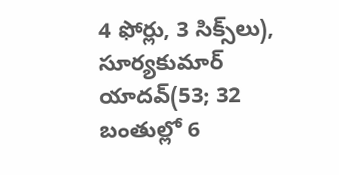4 ఫోర్లు, 3 సిక్స్‌లు), సూర్యకుమార్‌ యాదవ్‌(53; 32 బంతుల్లో 6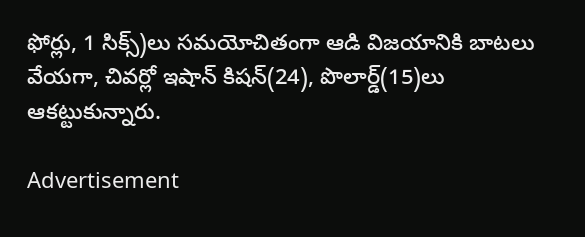ఫోర్లు, 1 సిక్స్‌)లు సమయోచితంగా ఆడి విజయానికి బాటలు వేయగా, చివర్లో ఇషాన్‌ కిషన్‌(24), పొలార్డ్‌(15)లు ఆకట్టుకున్నారు.

Advertisement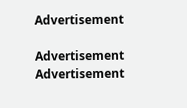Advertisement

Advertisement
Advertisement